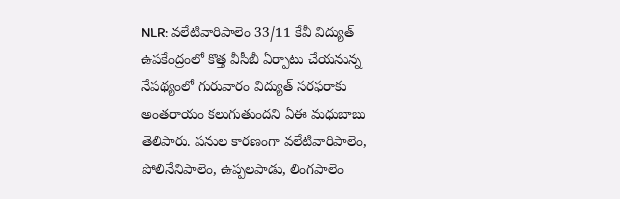NLR: వలేటివారిపాలెం 33/11 కేవీ విద్యుత్ ఉపకేంద్రంలో కొత్త వీసీబీ ఏర్పాటు చేయనున్న నేపథ్యంలో గురువారం విద్యుత్ సరఫరాకు అంతరాయం కలుగుతుందని ఏఈ మధుబాబు తెలిపారు. పనుల కారణంగా వలేటివారిపాలెం, పోలినేనిపాలెం, ఉప్పలపాడు, లింగపాలెం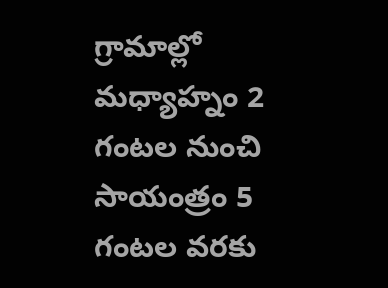గ్రామాల్లో మధ్యాహ్నం 2 గంటల నుంచి సాయంత్రం 5 గంటల వరకు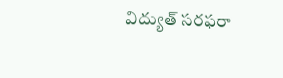విద్యుత్ సరఫరా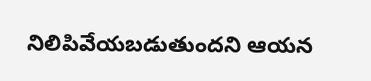నిలిపివేయబడుతుందని ఆయన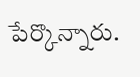పేర్కొన్నారు.